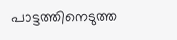പാട്ടത്തിനെടുത്ത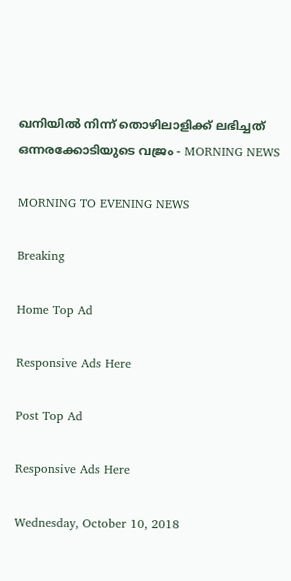ഖനിയില്‍ നിന്ന് തൊഴിലാളിക്ക്‌ ലഭിച്ചത് ഒന്നരക്കോടിയുടെ വജ്രം - MORNING NEWS

MORNING TO EVENING NEWS

Breaking

Home Top Ad

Responsive Ads Here

Post Top Ad

Responsive Ads Here

Wednesday, October 10, 2018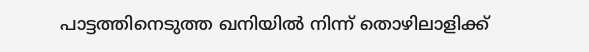പാട്ടത്തിനെടുത്ത ഖനിയില്‍ നിന്ന് തൊഴിലാളിക്ക്‌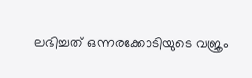ലഭിച്ചത് ഒന്നരക്കോടിയുടെ വജ്രം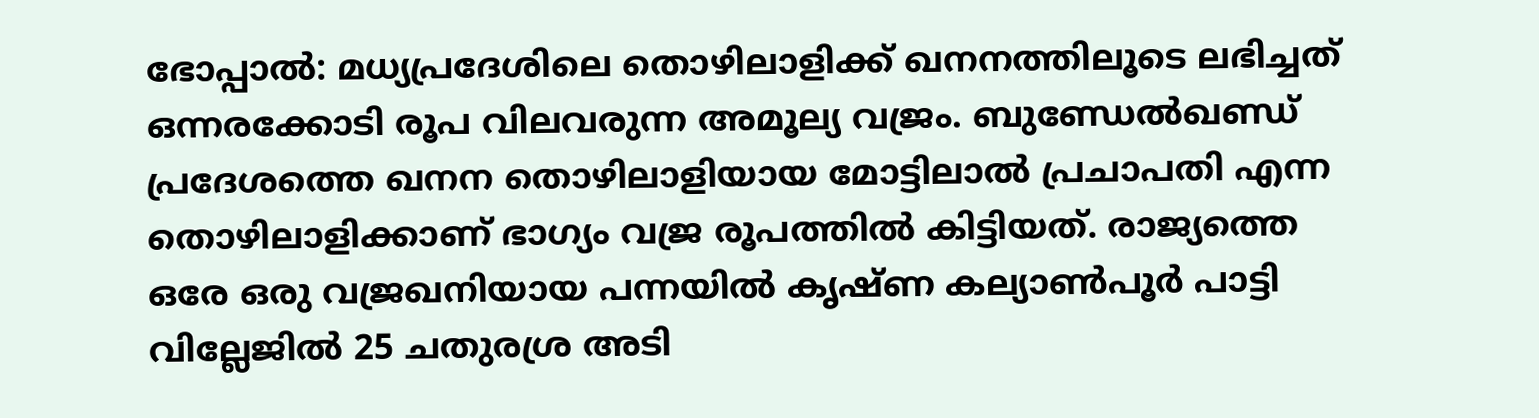ഭോപ്പാൽ: മധ്യപ്രദേശിലെ തൊഴിലാളിക്ക് ഖനനത്തിലൂടെ ലഭിച്ചത് ഒന്നരക്കോടി രൂപ വിലവരുന്ന അമൂല്യ വജ്രം. ബുണ്ഡേൽഖണ്ഡ് പ്രദേശത്തെ ഖനന തൊഴിലാളിയായ മോട്ടിലാൽ പ്രചാപതി എന്ന തൊഴിലാളിക്കാണ് ഭാഗ്യം വജ്ര രൂപത്തിൽ കിട്ടിയത്. രാജ്യത്തെ ഒരേ ഒരു വജ്രഖനിയായ പന്നയിൽ കൃഷ്ണ കല്യാൺപൂർ പാട്ടി വില്ലേജിൽ 25 ചതുരശ്ര അടി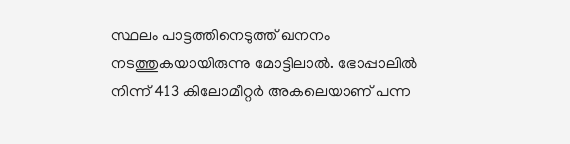സ്ഥലം പാട്ടത്തിനെടുത്ത് ഖനനം നടത്തുകയായിരുന്നു മോട്ടിലാൽ. ഭോപ്പാലിൽ നിന്ന് 413 കിലോമീറ്റർ അകലെയാണ് പന്ന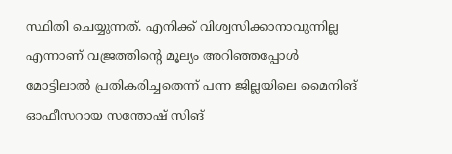സ്ഥിതി ചെയ്യുന്നത്. എനിക്ക് വിശ്വസിക്കാനാവുന്നില്ല എന്നാണ് വജ്രത്തിന്റെ മൂല്യം അറിഞ്ഞപ്പോൾ മോട്ടിലാൽ പ്രതികരിച്ചതെന്ന് പന്ന ജില്ലയിലെ മൈനിങ് ഓഫീസറായ സന്തോഷ് സിങ്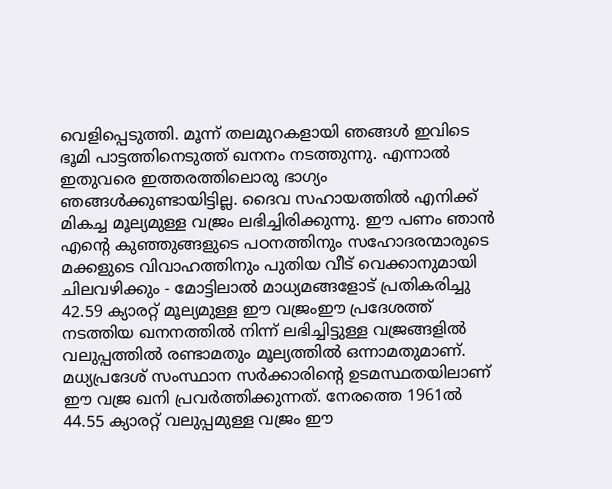വെളിപ്പെടുത്തി. മൂന്ന് തലമുറകളായി ഞങ്ങൾ ഇവിടെ ഭൂമി പാട്ടത്തിനെടുത്ത് ഖനനം നടത്തുന്നു. എന്നാൽ ഇതുവരെ ഇത്തരത്തിലൊരു ഭാഗ്യം ഞങ്ങൾക്കുണ്ടായിട്ടില്ല. ദൈവ സഹായത്തിൽ എനിക്ക് മികച്ച മൂല്യമുള്ള വജ്രം ലഭിച്ചിരിക്കുന്നു. ഈ പണം ഞാൻ എന്റെ കുഞ്ഞുങ്ങളുടെ പഠനത്തിനും സഹോദരന്മാരുടെ മക്കളുടെ വിവാഹത്തിനും പുതിയ വീട് വെക്കാനുമായി ചിലവഴിക്കും - മോട്ടിലാൽ മാധ്യമങ്ങളോട് പ്രതികരിച്ചു 42.59 ക്യാരറ്റ് മൂല്യമുള്ള ഈ വജ്രംഈ പ്രദേശത്ത് നടത്തിയ ഖനനത്തിൽ നിന്ന് ലഭിച്ചിട്ടുള്ള വജ്രങ്ങളിൽ വലുപ്പത്തിൽ രണ്ടാമതും മൂല്യത്തിൽ ഒന്നാമതുമാണ്. മധ്യപ്രദേശ് സംസ്ഥാന സർക്കാരിന്റെ ഉടമസ്ഥതയിലാണ് ഈ വജ്ര ഖനി പ്രവർത്തിക്കുന്നത്. നേരത്തെ 1961ൽ 44.55 ക്യാരറ്റ് വലുപ്പമുള്ള വജ്രം ഈ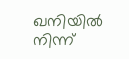ഖനിയിൽ നിന്ന്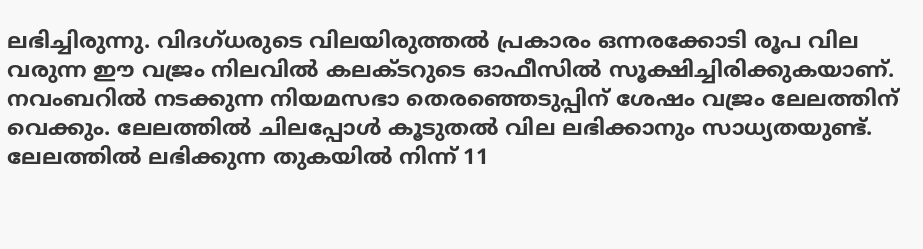ലഭിച്ചിരുന്നു. വിദഗ്ധരുടെ വിലയിരുത്തൽ പ്രകാരം ഒന്നരക്കോടി രൂപ വില വരുന്ന ഈ വജ്രം നിലവിൽ കലക്ടറുടെ ഓഫീസിൽ സൂക്ഷിച്ചിരിക്കുകയാണ്. നവംബറിൽ നടക്കുന്ന നിയമസഭാ തെരഞ്ഞെടുപ്പിന് ശേഷം വജ്രം ലേലത്തിന് വെക്കും. ലേലത്തിൽ ചിലപ്പോൾ കൂടുതൽ വില ലഭിക്കാനും സാധ്യതയുണ്ട്. ലേലത്തിൽ ലഭിക്കുന്ന തുകയിൽ നിന്ന് 11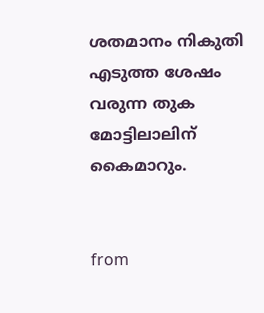ശതമാനം നികുതി എടുത്ത ശേഷം വരുന്ന തുക മോട്ടിലാലിന് കൈമാറും.


from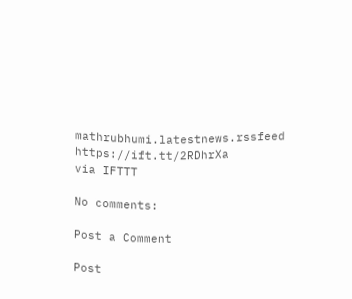mathrubhumi.latestnews.rssfeed https://ift.tt/2RDhrXa
via IFTTT

No comments:

Post a Comment

Post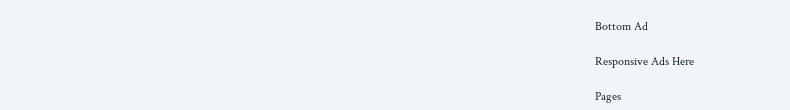Bottom Ad

Responsive Ads Here

Pages